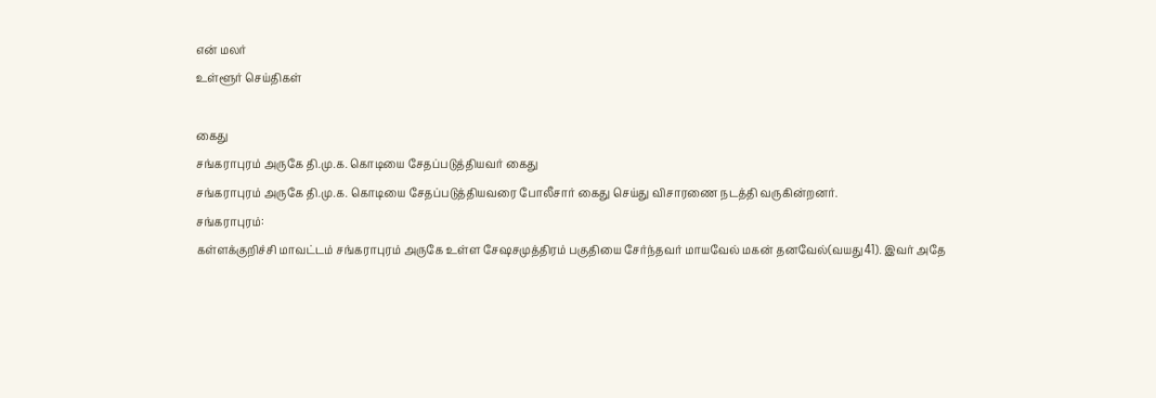என் மலர்
உள்ளூர் செய்திகள்

கைது
சங்கராபுரம் அருகே தி.மு.க. கொடியை சேதப்படுத்தியவர் கைது
சங்கராபுரம் அருகே தி.மு.க. கொடியை சேதப்படுத்தியவரை போலீசார் கைது செய்து விசாரணை நடத்தி வருகின்றனர்.
சங்கராபுரம்:
கள்ளக்குறிச்சி மாவட்டம் சங்கராபுரம் அருகே உள்ள சேஷசமுத்திரம் பகுதியை சேர்ந்தவர் மாயவேல் மகன் தனவேல்(வயது41). இவர் அதே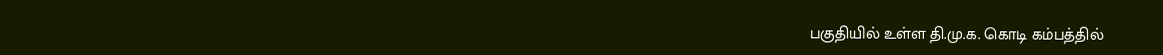பகுதியில் உள்ள தி.மு.க. கொடி கம்பத்தில்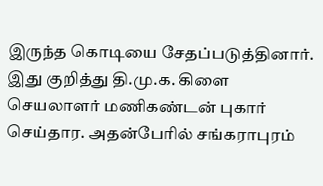இருந்த கொடியை சேதப்படுத்தினார்.
இது குறித்து தி.மு.க. கிளை செயலாளர் மணிகண்டன் புகார் செய்தார. அதன்பேரில் சங்கராபுரம்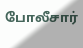போலீசார்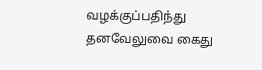வழக்குப்பதிந்து தனவேலுவை கைது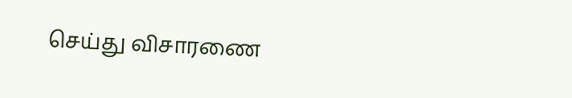செய்து விசாரணை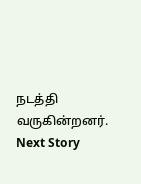நடத்தி வருகின்றனர்.
Next Story